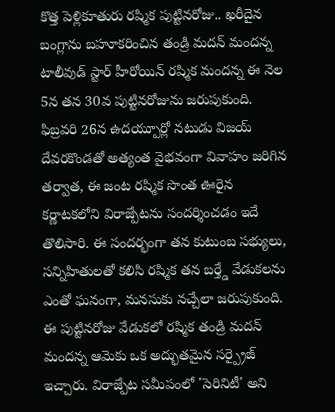కొత్త పెళ్లికూతురు రష్మిక పుట్టినరోజు.. ఖరీదైన బంగ్లాను బహూకరించిన తండ్రి మదన్ మందన్న
టాలీవుడ్ స్టార్ హీరోయిన్ రష్మిక మందన్న ఈ నెల 5న తన 30వ పుట్టినరోజును జరుపుకుంది. ఫిబ్రవరి 26న ఉదయ్పూర్లో నటుడు విజయ్ దేవరకొండతో అత్యంత వైభవంగా వివాహం జరిగిన తర్వాత, ఈ జంట రష్మిక సొంత ఊరైన కర్ణాటకలోని విరాజ్పేటను సందర్శించడం ఇదే తొలిసారి. ఈ సందర్భంగా తన కుటుంబ సభ్యులు, సన్నిహితులతో కలిసి రష్మిక తన బర్త్డే వేడుకలను ఎంతో ఘనంగా, మనసుకు నచ్చేలా జరుపుకుంది.
ఈ పుట్టినరోజు వేడుకలో రష్మిక తండ్రి మదన్ మందన్న ఆమెకు ఒక అద్భుతమైన సర్ప్రైజ్ ఇచ్చారు. విరాజ్పేట సమీపంలో 'సెరినిటీ' అని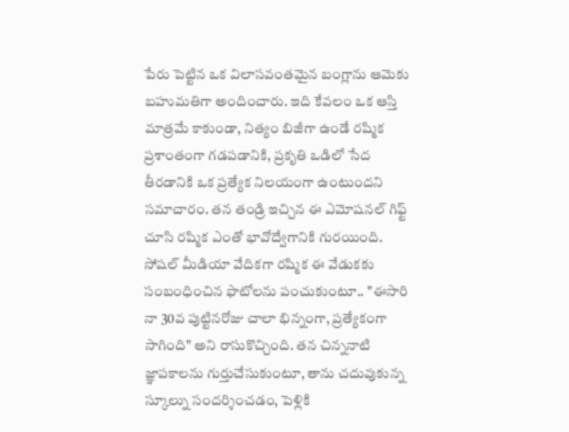పేరు పెట్టిన ఒక విలాసవంతమైన బంగ్లాను ఆమెకు బహుమతిగా అందించారు. ఇది కేవలం ఒక ఆస్తి మాత్రమే కాకుండా, నిత్యం బిజీగా ఉండే రష్మిక ప్రశాంతంగా గడపడానికి, ప్రకృతి ఒడిలో సేద తీరడానికి ఒక ప్రత్యేక నిలయంగా ఉంటుందని సమాచారం. తన తండ్రి ఇచ్చిన ఈ ఎమోషనల్ గిఫ్ట్ చూసి రష్మిక ఎంతో భావోద్వేగానికి గురయింది.
సోషల్ మీడియా వేదికగా రష్మిక ఈ వేడుకకు సంబంధించిన ఫొటోలను పంచుకుంటూ.. "ఈసారి నా 30వ పుట్టినరోజు చాలా భిన్నంగా, ప్రత్యేకంగా సాగింది" అని రాసుకొచ్చింది. తన చిన్ననాటి జ్ఞాపకాలను గుర్తుచేసుకుంటూ, తాను చదువుకున్న స్కూల్ను సందర్శించడం, పెళ్లికి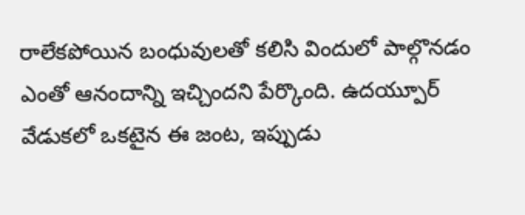రాలేకపోయిన బంధువులతో కలిసి విందులో పాల్గొనడం ఎంతో ఆనందాన్ని ఇచ్చిందని పేర్కొంది. ఉదయ్పూర్ వేడుకలో ఒకటైన ఈ జంట, ఇప్పుడు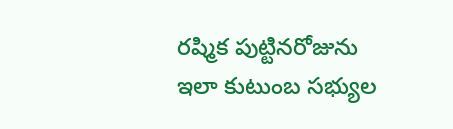రష్మిక పుట్టినరోజును ఇలా కుటుంబ సభ్యుల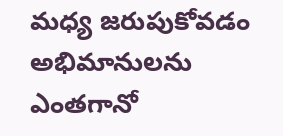మధ్య జరుపుకోవడం అభిమానులను ఎంతగానో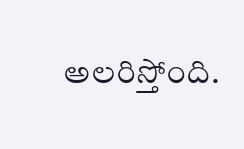అలరిస్తోంది.